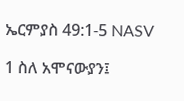ኤርምያስ 49:1-5 NASV

1 ስለ አሞናውያን፤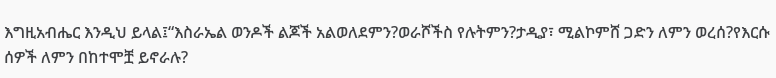እግዚአብሔር እንዲህ ይላል፤“እስራኤል ወንዶች ልጆች አልወለደምን?ወራሾችስ የሉትምን?ታዲያ፣ ሚልኮምሸ ጋድን ለምን ወረሰ?የእርሱ ሰዎች ለምን በከተሞቿ ይኖራሉ?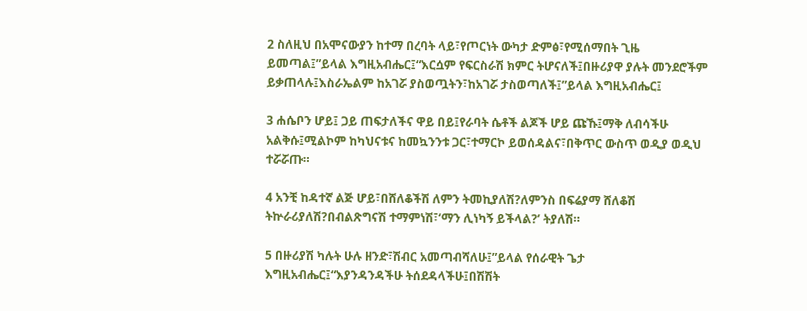2 ስለዚህ በአሞናውያን ከተማ በረባት ላይ፣የጦርነት ውካታ ድምፅ፣የሚሰማበት ጊዜ ይመጣል፤”ይላል እግዚአብሔር፤“እርሷም የፍርስራሽ ክምር ትሆናለች፤በዙሪያዋ ያሉት መንደሮችም ይቃጠላሉ፤እስራኤልም ከአገሯ ያስወጧትን፣ከአገሯ ታስወጣለች፤”ይላል እግዚአብሔር፤

3 ሐሴቦን ሆይ፤ ጋይ ጠፍታለችና ዋይ በይ፤የራባት ሴቶች ልጆች ሆይ ጩኹ፤ማቅ ለብሳችሁ አልቅሱ፤ሚልኮም ከካህናቱና ከመኳንንቱ ጋር፣ተማርኮ ይወሰዳልና፣በቅጥር ውስጥ ወዲያ ወዲህ ተሯሯጡ።

4 አንቺ ከዳተኛ ልጅ ሆይ፣በሸለቆችሽ ለምን ትመኪያለሽ?ለምንስ በፍሬያማ ሸለቆሽ ትኵራሪያለሽ?በብልጽግናሽ ተማምነሽ፣‘ማን ሊነካኝ ይችላል?’ ትያለሽ።

5 በዙሪያሽ ካሉት ሁሉ ዘንድ፣ሽብር አመጣብሻለሁ፤”ይላል የሰራዊት ጌታ እግዚአብሔር፤“እያንዳንዳችሁ ትሰደዳላችሁ፤በሽሽት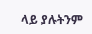ላይ ያሉትንም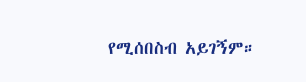የሚሰበስብ አይገኝም።